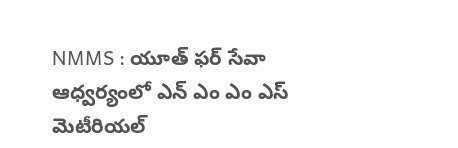NMMS : యూత్ ఫర్ సేవా ఆధ్వర్యంలో ఎన్ ఎం ఎం ఎస్ మెటీరియల్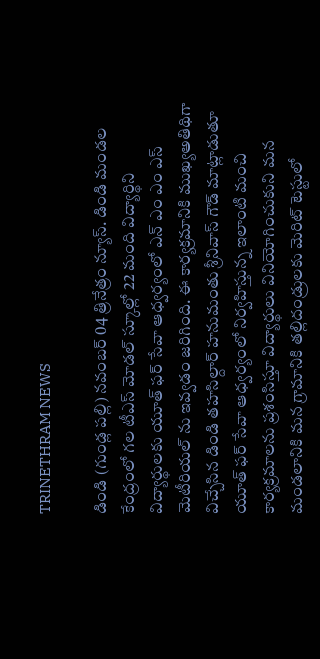TRINETHRAM NEWS

డిండి (గుండ్ల పల్లి) నవంబర్ 04 త్రినేత్రం న్యూస్. డిండి మండల కేంద్రంలో గల టీఎస్ మోడల్ స్కూల్లో 22 మంది విద్యార్థిని విద్యార్థులకు యూత్ ఫర్ సేవా ఆధ్వర్యంలో ఎన్ ఎం ఎం ఎస్ మెటీరియల్ ను ఇవ్వడం జరిగింది. ఈ కార్యక్రమానికి ముఖ్యఅతిథిగా విచ్చేసిన డిండి తహసిల్దార్ హనుమంతు శ్రీనివాస్ గౌడ్ మాట్లాడుతూ యూత్ ఫర్ సేవా ఆధ్వర్యంలో నిర్వహిస్తున్న ఇలాంటి మంచి కార్యక్రమాలను ప్రశంసిస్తూ విద్యార్థులు వినియోగించుకుని మన మండలానికి మన గ్రామానికి తల్లిదండ్రులకు మెరిట్ టెస్టులో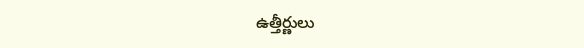ఉత్తీర్ణులు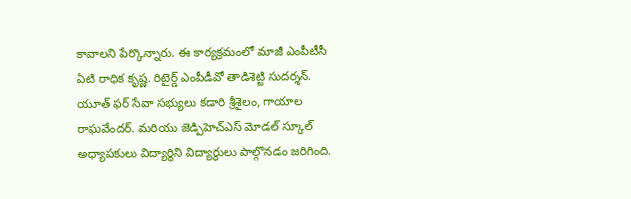కావాలని పేర్కొన్నారు. ఈ కార్యక్రమంలో మాజీ ఎంపీటీసీ ఏటి రాధిక కృష్ణ. రిటైర్డ్ ఎంపీడీవో తాడిశెట్టి సుదర్శన్. యూత్ ఫర్ సేవా సభ్యులు కడారి శ్రీశైలం, గాయాల రాఘవేందర్. మరియు జెడ్పిహెచ్ఎస్ మోడల్ స్కూల్ అధ్యాపకులు విద్యార్థిని విద్యార్థులు పాల్గొనడం జరిగింది.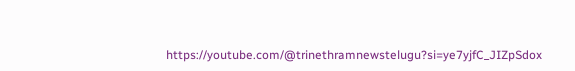https://youtube.com/@trinethramnewstelugu?si=ye7yjfC_JIZpSdox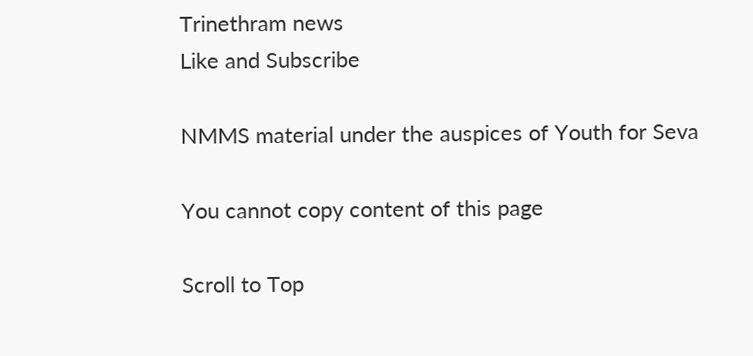Trinethram news
Like and Subscribe

NMMS material under the auspices of Youth for Seva

You cannot copy content of this page

Scroll to Top